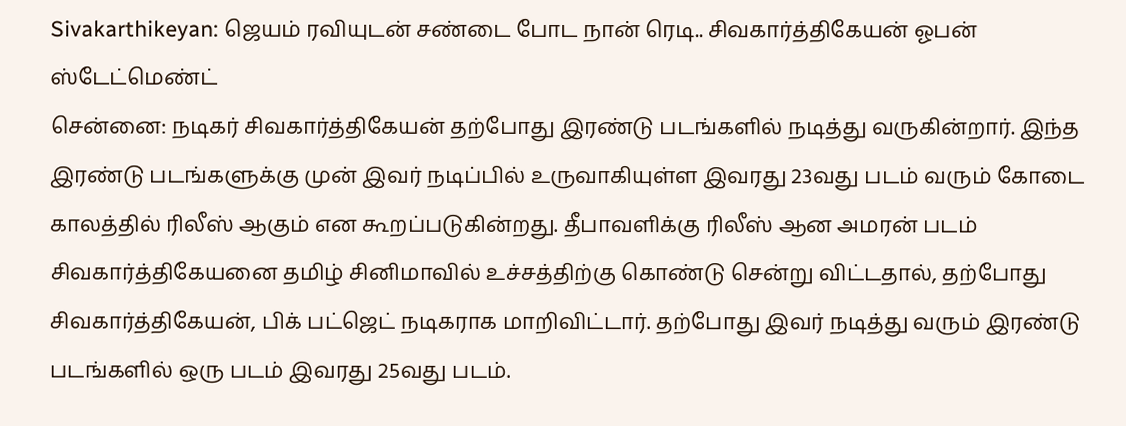Sivakarthikeyan: ஜெயம் ரவியுடன் சண்டை போட நான் ரெடி.. சிவகார்த்திகேயன் ஓபன் ஸ்டேட்மெண்ட்
சென்னை: நடிகர் சிவகார்த்திகேயன் தற்போது இரண்டு படங்களில் நடித்து வருகின்றார். இந்த இரண்டு படங்களுக்கு முன் இவர் நடிப்பில் உருவாகியுள்ள இவரது 23வது படம் வரும் கோடை காலத்தில் ரிலீஸ் ஆகும் என கூறப்படுகின்றது. தீபாவளிக்கு ரிலீஸ் ஆன அமரன் படம் சிவகார்த்திகேயனை தமிழ் சினிமாவில் உச்சத்திற்கு கொண்டு சென்று விட்டதால், தற்போது சிவகார்த்திகேயன், பிக் பட்ஜெட் நடிகராக மாறிவிட்டார். தற்போது இவர் நடித்து வரும் இரண்டு படங்களில் ஒரு படம் இவரது 25வது படம்.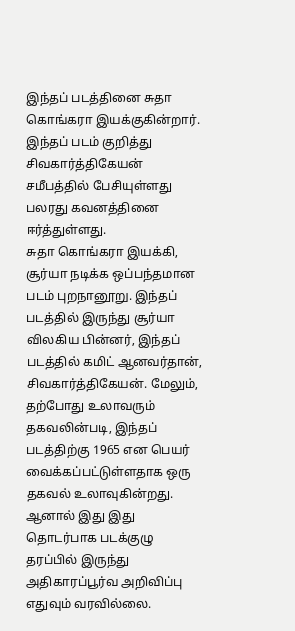இந்தப் படத்தினை சுதா கொங்கரா இயக்குகின்றார். இந்தப் படம் குறித்து சிவகார்த்திகேயன் சமீபத்தில் பேசியுள்ளது பலரது கவனத்தினை ஈர்த்துள்ளது.
சுதா கொங்கரா இயக்கி, சூர்யா நடிக்க ஒப்பந்தமான படம் புறநானூறு. இந்தப் படத்தில் இருந்து சூர்யா விலகிய பின்னர், இந்தப் படத்தில் கமிட் ஆனவர்தான், சிவகார்த்திகேயன். மேலும், தற்போது உலாவரும் தகவலின்படி, இந்தப் படத்திற்கு 1965 என பெயர் வைக்கப்பட்டுள்ளதாக ஒரு தகவல் உலாவுகின்றது. ஆனால் இது இது தொடர்பாக படக்குழு தரப்பில் இருந்து அதிகாரப்பூர்வ அறிவிப்பு எதுவும் வரவில்லை.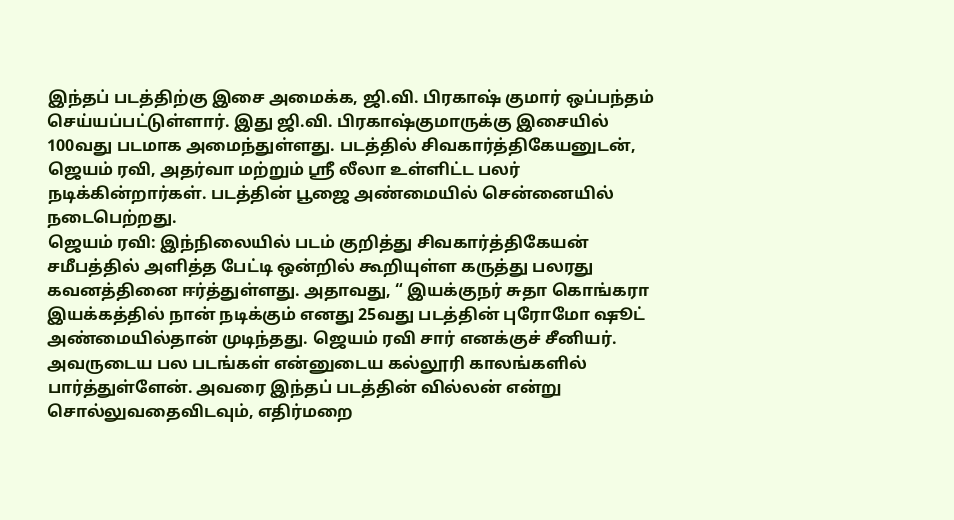இந்தப் படத்திற்கு இசை அமைக்க, ஜி.வி. பிரகாஷ் குமார் ஒப்பந்தம் செய்யப்பட்டுள்ளார். இது ஜி.வி. பிரகாஷ்குமாருக்கு இசையில் 100வது படமாக அமைந்துள்ளது. படத்தில் சிவகார்த்திகேயனுடன், ஜெயம் ரவி, அதர்வா மற்றும் ஸ்ரீ லீலா உள்ளிட்ட பலர் நடிக்கின்றார்கள். படத்தின் பூஜை அண்மையில் சென்னையில் நடைபெற்றது.
ஜெயம் ரவி: இந்நிலையில் படம் குறித்து சிவகார்த்திகேயன் சமீபத்தில் அளித்த பேட்டி ஒன்றில் கூறியுள்ள கருத்து பலரது கவனத்தினை ஈர்த்துள்ளது. அதாவது, “ இயக்குநர் சுதா கொங்கரா இயக்கத்தில் நான் நடிக்கும் எனது 25வது படத்தின் புரோமோ ஷூட் அண்மையில்தான் முடிந்தது. ஜெயம் ரவி சார் எனக்குச் சீனியர். அவருடைய பல படங்கள் என்னுடைய கல்லூரி காலங்களில் பார்த்துள்ளேன். அவரை இந்தப் படத்தின் வில்லன் என்று சொல்லுவதைவிடவும், எதிர்மறை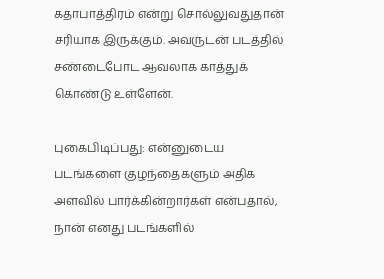கதாபாத்திரம் என்று சொல்லுவதுதான் சரியாக இருக்கும். அவருடன் படத்தில் சண்டைபோட ஆவலாக காத்துக் கொண்டு உள்ளேன்.

புகைபிடிப்பது: என்னுடைய படங்களை குழந்தைகளும் அதிக அளவில் பார்க்கின்றார்கள் என்பதால், நான் எனது படங்களில்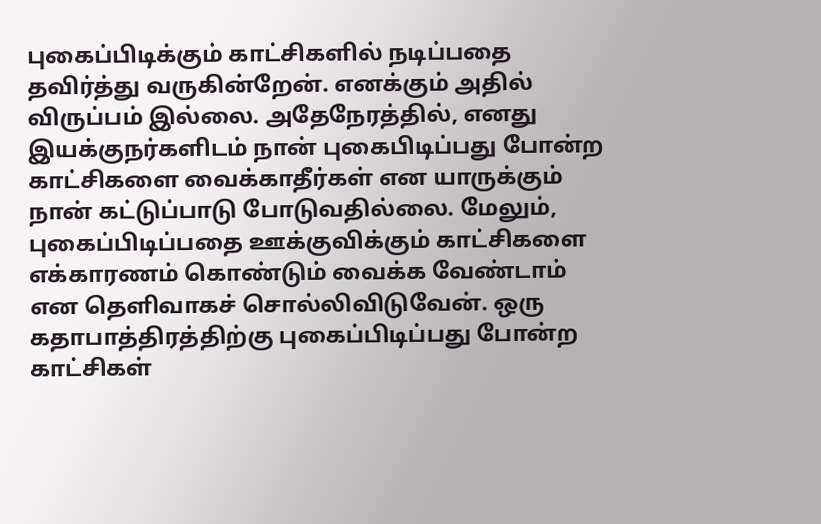புகைப்பிடிக்கும் காட்சிகளில் நடிப்பதை தவிர்த்து வருகின்றேன். எனக்கும் அதில் விருப்பம் இல்லை. அதேநேரத்தில், எனது இயக்குநர்களிடம் நான் புகைபிடிப்பது போன்ற காட்சிகளை வைக்காதீர்கள் என யாருக்கும் நான் கட்டுப்பாடு போடுவதில்லை. மேலும், புகைப்பிடிப்பதை ஊக்குவிக்கும் காட்சிகளை எக்காரணம் கொண்டும் வைக்க வேண்டாம் என தெளிவாகச் சொல்லிவிடுவேன். ஒரு கதாபாத்திரத்திற்கு புகைப்பிடிப்பது போன்ற காட்சிகள்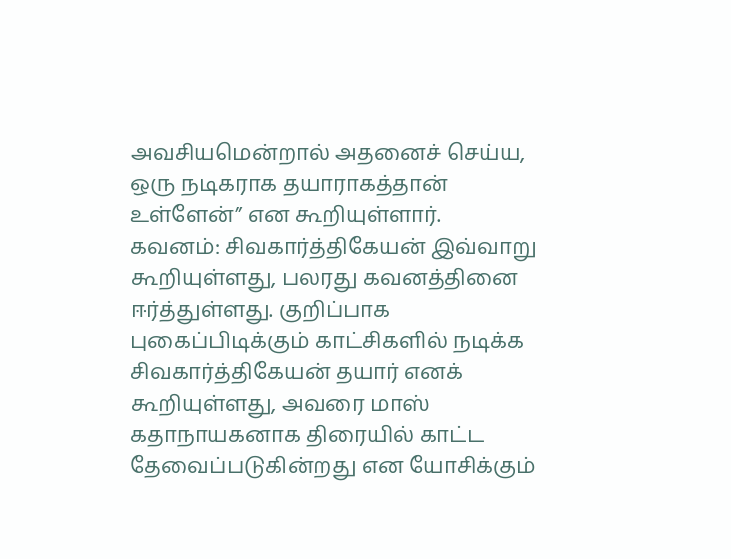அவசியமென்றால் அதனைச் செய்ய, ஒரு நடிகராக தயாராகத்தான் உள்ளேன்” என கூறியுள்ளார்.
கவனம்: சிவகார்த்திகேயன் இவ்வாறு கூறியுள்ளது, பலரது கவனத்தினை ஈர்த்துள்ளது. குறிப்பாக புகைப்பிடிக்கும் காட்சிகளில் நடிக்க சிவகார்த்திகேயன் தயார் எனக் கூறியுள்ளது, அவரை மாஸ் கதாநாயகனாக திரையில் காட்ட தேவைப்படுகின்றது என யோசிக்கும்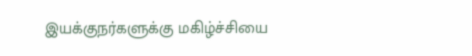இயக்குநர்களுக்கு மகிழ்ச்சியை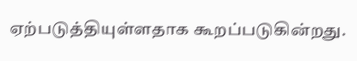ஏற்படுத்தியுள்ளதாக கூறப்படுகின்றது.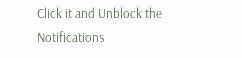Click it and Unblock the Notifications